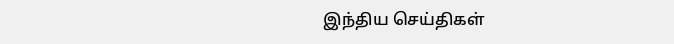இந்திய செய்திகள்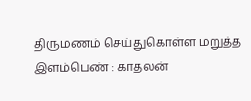திருமணம் செய்துகொள்ள மறுத்த இளம்பெண் : காதலன்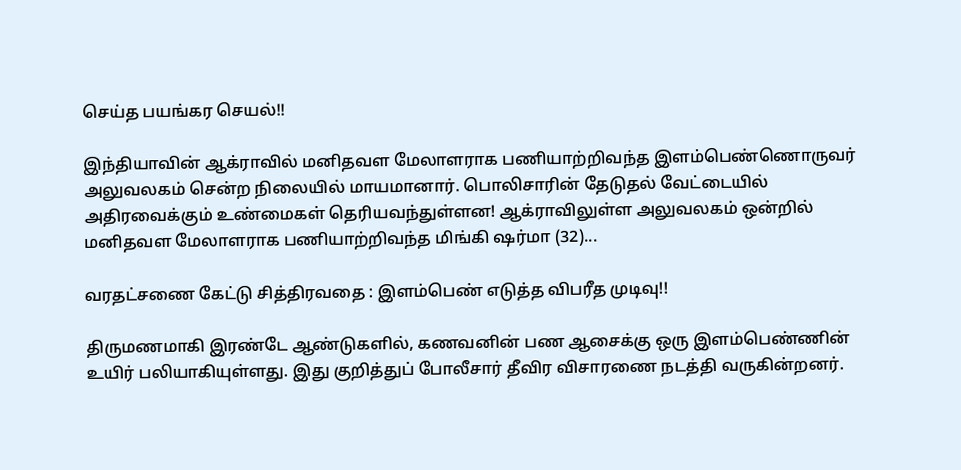செய்த பயங்கர செயல்!!

இந்தியாவின் ஆக்ராவில் மனிதவள மேலாளராக பணியாற்றிவந்த இளம்பெண்ணொருவர் அலுவலகம் சென்ற நிலையில் மாயமானார். பொலிசாரின் தேடுதல் வேட்டையில் அதிரவைக்கும் உண்மைகள் தெரியவந்துள்ளன! ஆக்ராவிலுள்ள அலுவலகம் ஒன்றில் மனிதவள மேலாளராக பணியாற்றிவந்த மிங்கி ஷர்மா (32)...

வரதட்சணை கேட்டு சித்திரவதை : இளம்பெண் எடுத்த விபரீத முடிவு!!

திருமணமாகி இரண்டே ஆண்டுகளில், கணவனின் பண ஆசைக்கு ஒரு இளம்பெண்ணின் உயிர் பலியாகியுள்ளது. இது குறித்துப் போலீசார் தீவிர விசாரணை நடத்தி வருகின்றனர்.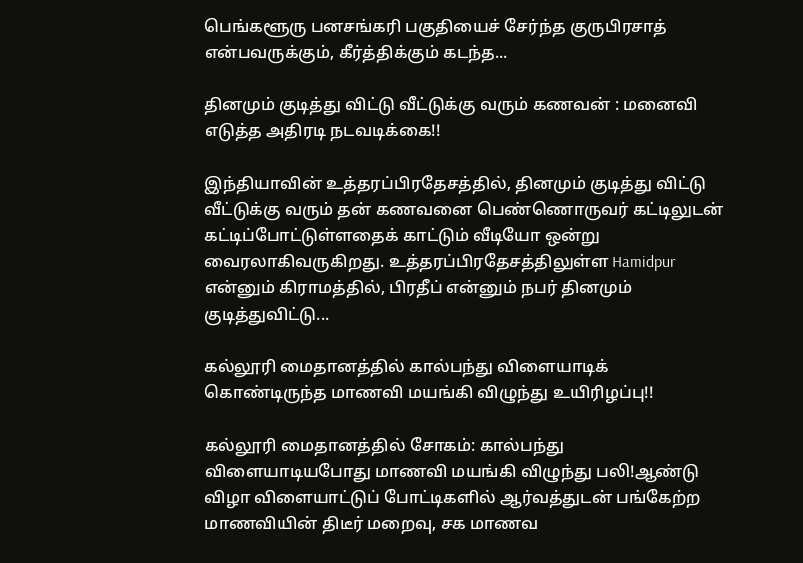பெங்களூரு பனசங்கரி பகுதியைச் சேர்ந்த குருபிரசாத் என்பவருக்கும், கீர்த்திக்கும் கடந்த...

தினமும் குடித்து விட்டு வீட்டுக்கு வரும் கணவன் : மனைவி எடுத்த அதிரடி நடவடிக்கை!!

இந்தியாவின் உத்தரப்பிரதேசத்தில், தினமும் குடித்து விட்டு வீட்டுக்கு வரும் தன் கணவனை பெண்ணொருவர் கட்டிலுடன் கட்டிப்போட்டுள்ளதைக் காட்டும் வீடியோ ஒன்று வைரலாகிவருகிறது. உத்தரப்பிரதேசத்திலுள்ள Hamidpur என்னும் கிராமத்தில், பிரதீப் என்னும் நபர் தினமும் குடித்துவிட்டு...

கல்லூரி மைதானத்தில் கால்பந்து விளையாடிக் கொண்டிருந்த மாணவி மயங்கி விழுந்து உயிரிழப்பு!!

கல்லூரி மைதானத்தில் சோகம்: கால்பந்து விளையாடியபோது மாணவி மயங்கி விழுந்து பலி!ஆண்டு விழா விளையாட்டுப் போட்டிகளில் ஆர்வத்துடன் பங்கேற்ற மாணவியின் திடீர் மறைவு, சக மாணவ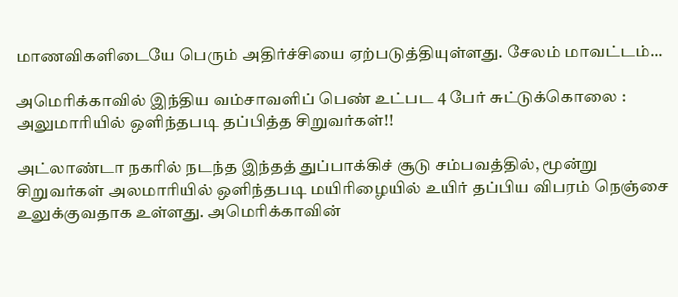மாணவிகளிடையே பெரும் அதிர்ச்சியை ஏற்படுத்தியுள்ளது. சேலம் மாவட்டம்...

அமெரிக்காவில் இந்திய வம்சாவளிப் பெண் உட்பட 4 பேர் சுட்டுக்கொலை : அலுமாரியில் ஒளிந்தபடி தப்பித்த சிறுவர்கள்!!

அட்லாண்டா நகரில் நடந்த இந்தத் துப்பாக்கிச் சூடு சம்பவத்தில், மூன்று சிறுவர்கள் அலமாரியில் ஒளிந்தபடி மயிரிழையில் உயிர் தப்பிய விபரம் நெஞ்சை உலுக்குவதாக உள்ளது. அமெரிக்காவின்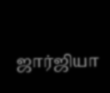ஜார்ஜியா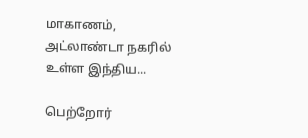மாகாணம், அட்லாண்டா நகரில் உள்ள இந்திய...

பெற்றோர்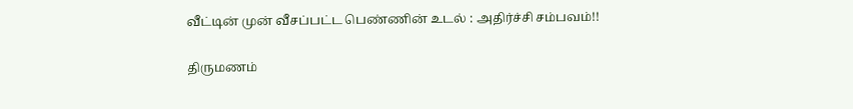வீட்டின் முன் வீசப்பட்ட பெண்ணின் உடல் : அதிர்ச்சி சம்பவம்!!

திருமணம்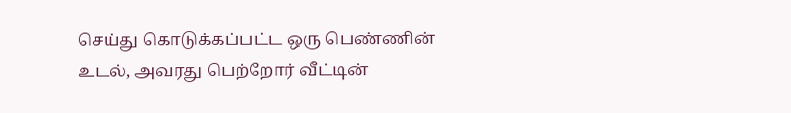செய்து கொடுக்கப்பட்ட ஒரு பெண்ணின் உடல், அவரது பெற்றோர் வீட்டின்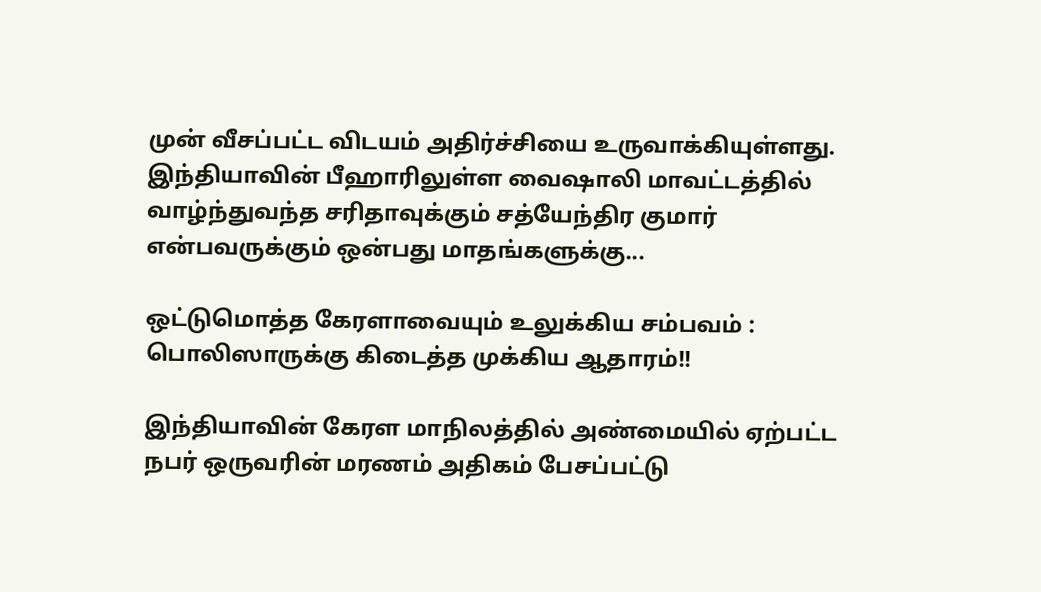முன் வீசப்பட்ட விடயம் அதிர்ச்சியை உருவாக்கியுள்ளது. இந்தியாவின் பீஹாரிலுள்ள வைஷாலி மாவட்டத்தில் வாழ்ந்துவந்த சரிதாவுக்கும் சத்யேந்திர குமார் என்பவருக்கும் ஒன்பது மாதங்களுக்கு...

ஒட்டுமொத்த கேரளாவையும் உலுக்கிய சம்பவம் : பொலிஸாருக்கு கிடைத்த முக்கிய ஆதாரம்!!

இந்தியாவின் கேரள மாநிலத்தில் அண்மையில் ஏற்பட்ட நபர் ஒருவரின் மரணம் அதிகம் பேசப்பட்டு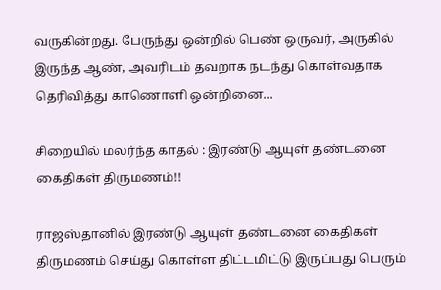வருகின்றது. பேருந்து ஒன்றில் பெண் ஒருவர், அருகில் இருந்த ஆண், அவரிடம் தவறாக நடந்து கொள்வதாக தெரிவித்து காணொளி ஒன்றினை...

சிறையில் மலர்ந்த காதல் : இரண்டு ஆயுள் தண்டனை கைதிகள் திருமணம்!!

ராஜஸ்தானில் இரண்டு ஆயுள் தண்டனை கைதிகள் திருமணம் செய்து கொள்ள திட்டமிட்டு இருப்பது பெரும்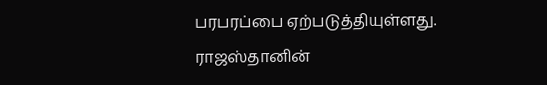பரபரப்பை ஏற்படுத்தியுள்ளது. ராஜஸ்தானின்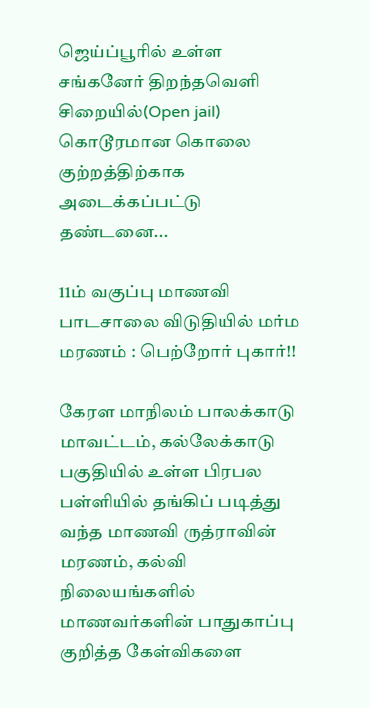ஜெய்ப்பூரில் உள்ள சங்கனேர் திறந்தவெளி சிறையில்(Open jail) கொடூரமான கொலை குற்றத்திற்காக அடைக்கப்பட்டு தண்டனை...

11ம் வகுப்பு மாணவி பாடசாலை விடுதியில் மர்ம மரணம் : பெற்றோர் புகார்!!

கேரள மாநிலம் பாலக்காடு மாவட்டம், கல்லேக்காடு பகுதியில் உள்ள பிரபல பள்ளியில் தங்கிப் படித்து வந்த மாணவி ருத்ராவின் மரணம், கல்வி நிலையங்களில் மாணவர்களின் பாதுகாப்பு குறித்த கேள்விகளை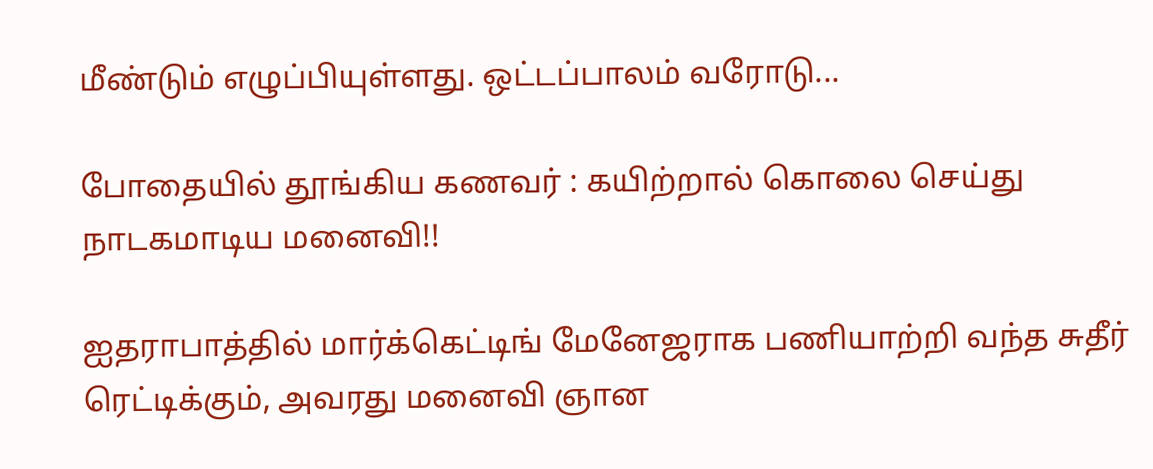மீண்டும் எழுப்பியுள்ளது. ஒட்டப்பாலம் வரோடு...

போதையில் தூங்கிய கணவர் : கயிற்றால் கொலை செய்து நாடகமாடிய மனைவி!!

ஐதராபாத்தில் மார்க்கெட்டிங் மேனேஜராக பணியாற்றி வந்த சுதீர் ரெட்டிக்கும், அவரது மனைவி ஞான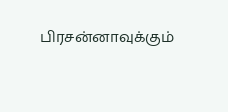பிரசன்னாவுக்கும்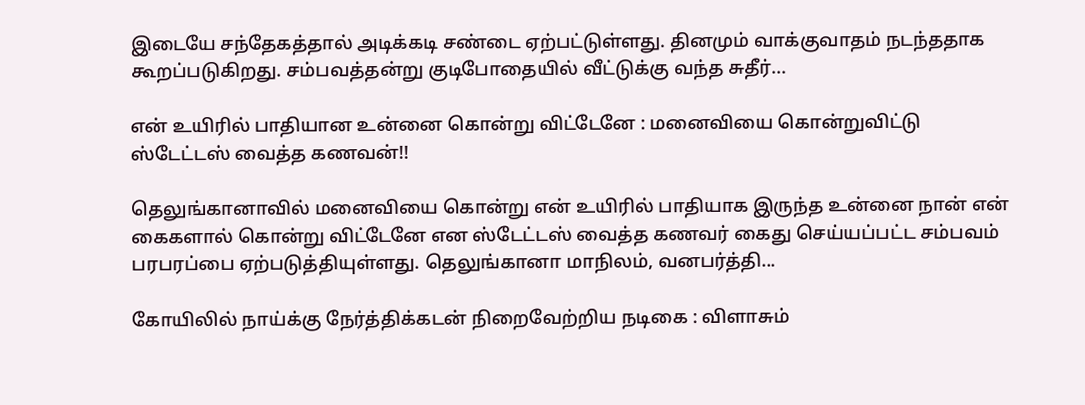இடையே சந்தேகத்தால் அடிக்கடி சண்டை ஏற்பட்டுள்ளது. தினமும் வாக்குவாதம் நடந்ததாக கூறப்படுகிறது. சம்பவத்தன்று குடிபோதையில் வீட்டுக்கு வந்த சுதீர்...

என் உயிரில் பாதியான உன்னை கொன்று விட்டேனே : மனைவியை கொன்றுவிட்டு ஸ்டேட்டஸ் வைத்த கணவன்!!

தெலுங்கானாவில் மனைவியை கொன்று என் உயிரில் பாதியாக இருந்த உன்னை நான் என் கைகளால் கொன்று விட்டேனே என ஸ்டேட்டஸ் வைத்த கணவர் கைது செய்யப்பட்ட சம்பவம் பரபரப்பை ஏற்படுத்தியுள்ளது. தெலுங்கானா மாநிலம், வனபர்த்தி...

கோயிலில் நாய்க்கு நேர்த்திக்கடன் நிறைவேற்றிய நடிகை : விளாசும்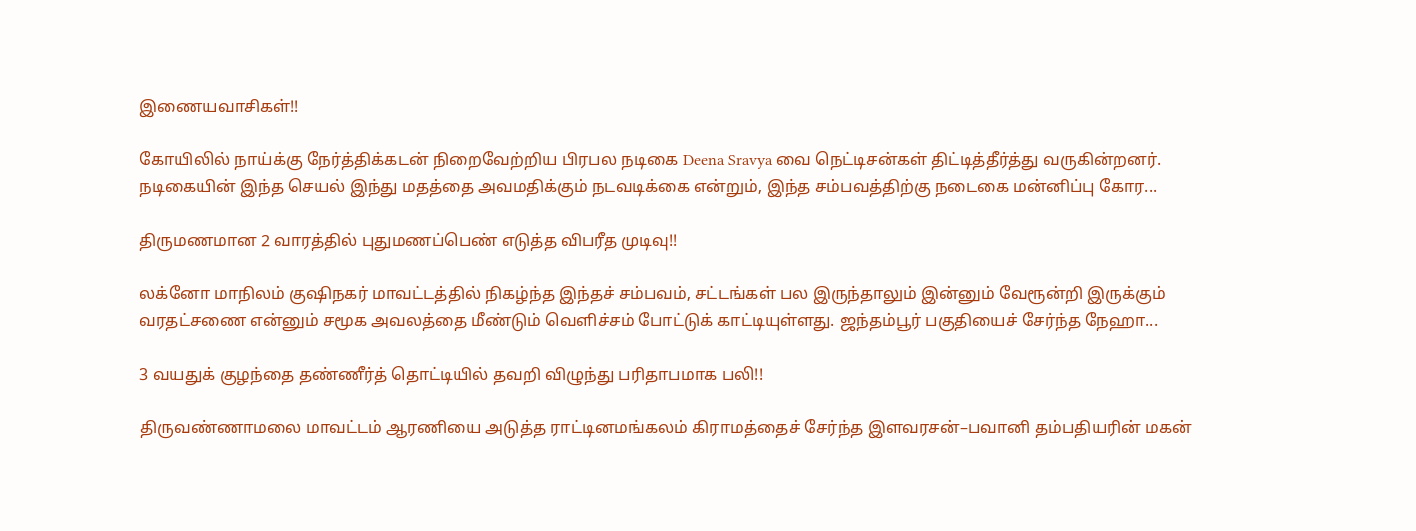இணையவாசிகள்!!

கோயிலில் நாய்க்கு நேர்த்திக்கடன் நிறைவேற்றிய பிரபல நடிகை Deena Sravya வை நெட்டிசன்கள் திட்டித்தீர்த்து வருகின்றனர். நடிகையின் இந்த செயல் இந்து மதத்தை அவமதிக்கும் நடவடிக்கை என்றும், இந்த சம்பவத்திற்கு நடைகை மன்னிப்பு கோர...

திருமணமான 2 வாரத்தில் புதுமணப்பெண் எடுத்த விபரீத முடிவு!!

லக்னோ மாநிலம் குஷிநகர் மாவட்டத்தில் நிகழ்ந்த இந்தச் சம்பவம், சட்டங்கள் பல இருந்தாலும் இன்னும் வேரூன்றி இருக்கும் வரதட்சணை என்னும் சமூக அவலத்தை மீண்டும் வெளிச்சம் போட்டுக் காட்டியுள்ளது. ஜந்தம்பூர் பகுதியைச் சேர்ந்த நேஹா...

3 வயதுக் குழந்தை தண்ணீர்த் தொட்டியில் தவறி விழுந்து பரிதாபமாக பலி!!

திருவண்ணாமலை மாவட்டம் ஆரணியை அடுத்த ராட்டினமங்கலம் கிராமத்தைச் சேர்ந்த இளவரசன்–பவானி தம்பதியரின் மகன்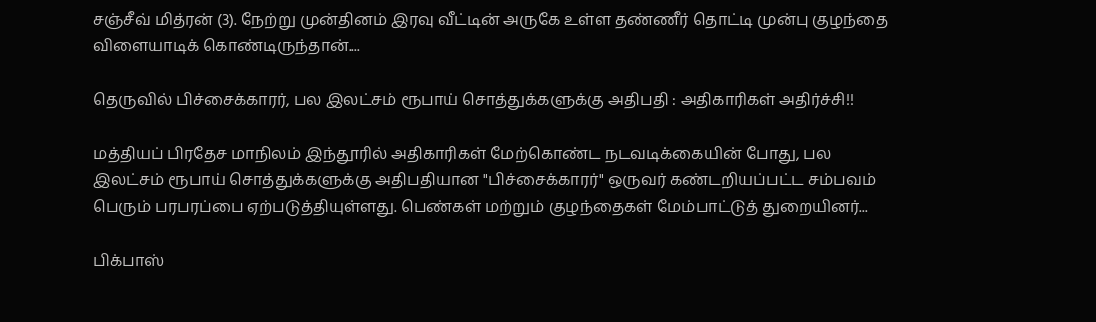சஞ்சீவ் மித்ரன் (3). நேற்று முன்தினம் இரவு வீட்டின் அருகே உள்ள தண்ணீர் தொட்டி முன்பு குழந்தை விளையாடிக் கொண்டிருந்தான்....

தெருவில் பிச்சைக்காரர், பல இலட்சம் ரூபாய் சொத்துக்களுக்கு அதிபதி : அதிகாரிகள் அதிர்ச்சி!!

மத்தியப் பிரதேச மாநிலம் இந்தூரில் அதிகாரிகள் மேற்கொண்ட நடவடிக்கையின் போது, பல இலட்சம் ரூபாய் சொத்துக்களுக்கு அதிபதியான "பிச்சைக்காரர்" ஒருவர் கண்டறியப்பட்ட சம்பவம் பெரும் பரபரப்பை ஏற்படுத்தியுள்ளது. பெண்கள் மற்றும் குழந்தைகள் மேம்பாட்டுத் துறையினர்...

பிக்பாஸ்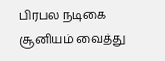பிரபல நடிகை சூனியம் வைத்து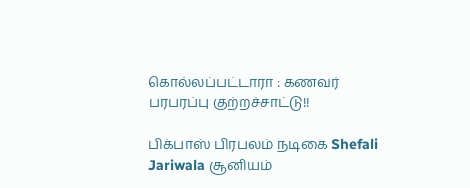கொல்லப்பட்டாரா : கணவர் பரபரப்பு குற்றச்சாட்டு!!

பிக்பாஸ் பிரபலம் நடிகை Shefali Jariwala சூனியம்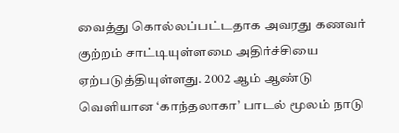வைத்து கொல்லப்பட்டதாக அவரது கணவர் குற்றம் சாட்டியுள்ளமை அதிர்ச்சியை ஏற்படுத்தியுள்ளது. 2002 ஆம் ஆண்டு வெளியான ‘காந்தலாகா’ பாடல் மூலம் நாடு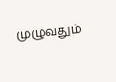முழுவதும்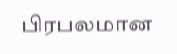பிரபலமான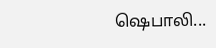ஷெபாலி...